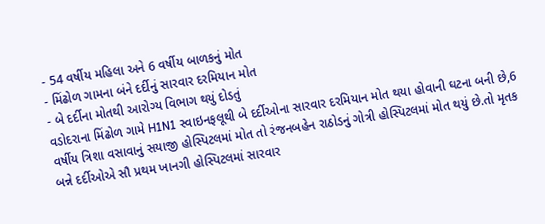- 54 વર્ષીય મહિલા અને 6 વર્ષીય બાળકનું મોત
- મિંઢોળ ગામના બંને દર્દીનું સારવાર દરમિયાન મોત
- બે દર્દીના મોતથી આરોગ્ય વિભાગ થયું દોડતું
વડોદરાના મિંઢોળ ગામે H1N1 સ્વાઇનફલૂથી બે દર્દીઓના સારવાર દરમિયાન મોત થયા હોવાની ઘટના બની છે,6 વર્ષીય ત્રિશા વસાવાનું સયાજી હોસ્પિટલમાં મોત તો રંજનબહેન રાઠોડનું ગોત્રી હોસ્પિટલમાં મોત થયું છે.તો મૃતક બન્ને દર્દીઓએ સૌ પ્રથમ ખાનગી હોસ્પિટલમાં સારવાર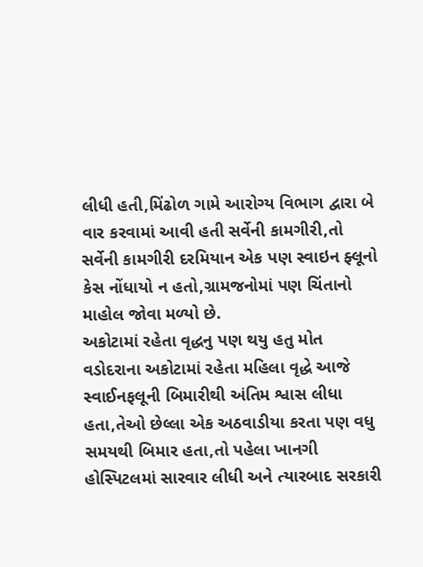લીધી હતી,મિંઢોળ ગામે આરોગ્ય વિભાગ દ્વારા બે વાર કરવામાં આવી હતી સર્વેની કામગીરી,તો સર્વેની કામગીરી દરમિયાન એક પણ સ્વાઇન ફ્લૂનો કેસ નોંધાયો ન હતો,ગ્રામજનોમાં પણ ચિંતાનો માહોલ જોવા મળ્યો છે.
અકોટામાં રહેતા વૃદ્ધનુ પણ થયુ હતુ મોત
વડોદરાના અકોટામાં રહેતા મહિલા વૃદ્ધે આજે સ્વાઈનફલૂની બિમારીથી અંતિમ શ્વાસ લીધા હતા,તેઓ છેલ્લા એક અઠવાડીયા કરતા પણ વધુ સમયથી બિમાર હતા,તો પહેલા ખાનગી હોસ્પિટલમાં સારવાર લીધી અને ત્યારબાદ સરકારી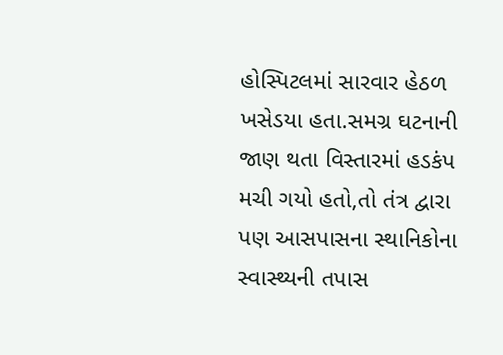હોસ્પિટલમાં સારવાર હેઠળ ખસેડયા હતા.સમગ્ર ઘટનાની જાણ થતા વિસ્તારમાં હડકંપ મચી ગયો હતો,તો તંત્ર દ્વારા પણ આસપાસના સ્થાનિકોના સ્વાસ્થ્યની તપાસ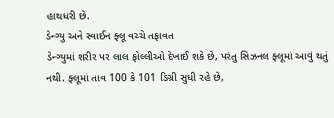હાથધરી છે.
ડેન્ગ્યુ અને સ્વાઈન ફ્લૂ વચ્ચે તફાવત
ડેન્ગ્યુમાં શરીર પર લાલ ફોલ્લીઓ દેખાઈ શકે છે, પરંતુ સિઝનલ ફ્લૂમાં આવું થતું નથી. ફ્લૂમાં તાવ 100 કે 101 ડિગ્રી સુધી રહે છે,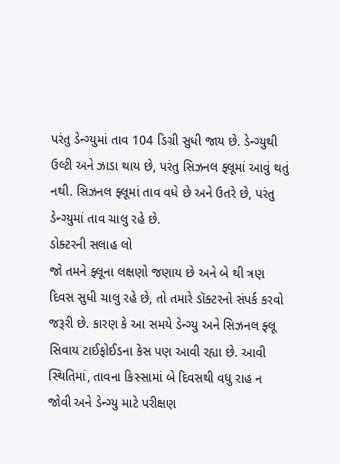પરંતુ ડેન્ગ્યુમાં તાવ 104 ડિગ્રી સુધી જાય છે. ડેન્ગ્યુથી ઉલ્ટી અને ઝાડા થાય છે, પરંતુ સિઝનલ ફ્લૂમાં આવું થતું નથી. સિઝનલ ફ્લૂમાં તાવ વધે છે અને ઉતરે છે, પરંતુ ડેન્ગ્યુમાં તાવ ચાલુ રહે છે.
ડોક્ટરની સલાહ લો
જો તમને ફ્લૂના લક્ષણો જણાય છે અને બે થી ત્રણ દિવસ સુધી ચાલુ રહે છે, તો તમારે ડૉક્ટરનો સંપર્ક કરવો જરૂરી છે. કારણ કે આ સમયે ડેન્ગ્યુ અને સિઝનલ ફ્લૂ સિવાય ટાઈફોઈડના કેસ પણ આવી રહ્યા છે. આવી સ્થિતિમાં, તાવના કિસ્સામાં બે દિવસથી વધુ રાહ ન જોવી અને ડેન્ગ્યુ માટે પરીક્ષણ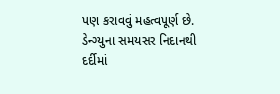પણ કરાવવું મહત્વપૂર્ણ છે. ડેન્ગ્યુના સમયસર નિદાનથી દર્દીમાં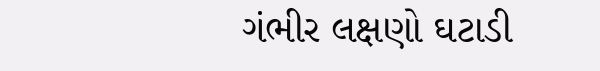ગંભીર લક્ષણો ઘટાડી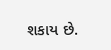શકાય છે.